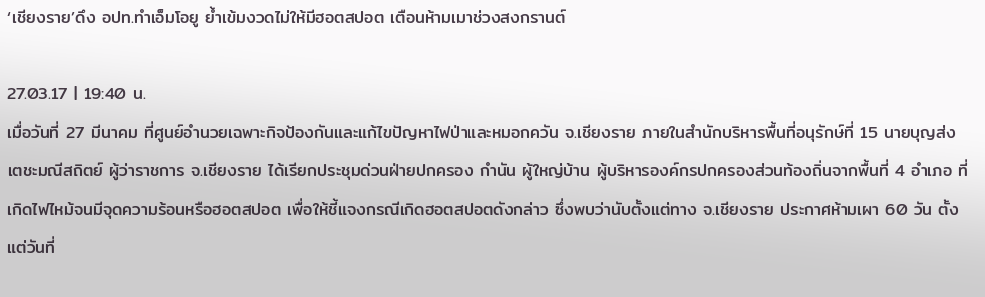‘เชียงราย’ดึง อปท.ทำเอ็มโอยู ย้ำเข้มงวดไม่ให้มีฮอตสปอต เตือนห้ามเมาช่วงสงกรานต์

27.03.17 | 19:40 น.
เมื่อวันที่ 27 มีนาคม ที่ศูนย์อำนวยเฉพาะกิจป้องกันและแก้ไขปัญหาไฟป่าและหมอกควัน จ.เชียงราย ภายในสำนักบริหารพื้นที่อนุรักษ์ที่ 15 นายบุญส่ง เตชะมณีสถิตย์ ผู้ว่าราชการ จ.เชียงราย ได้เรียกประชุมด่วนฝ่ายปกครอง กำนัน ผู้ใหญ่บ้าน ผู้บริหารองค์กรปกครองส่วนท้องถิ่นจากพื้นที่ 4 อำเภอ ที่เกิดไฟไหม้จนมีจุดความร้อนหรือฮอตสปอต เพื่อให้ชี้แจงกรณีเกิดฮอตสปอตดังกล่าว ซึ่งพบว่านับตั้งแต่ทาง จ.เชียงราย ประกาศห้ามเผา 60 วัน ตั้งแต่วันที่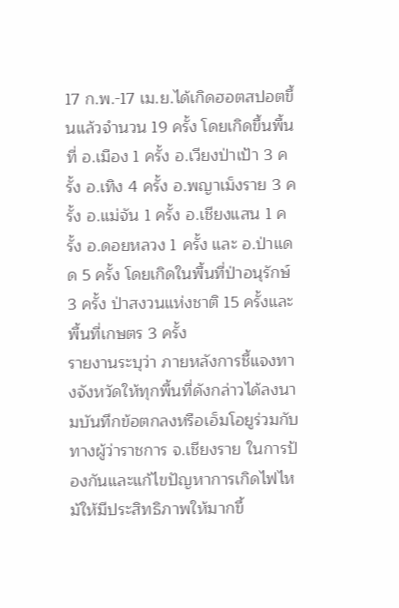17 ก.พ.-17 เม.ย.ได้เกิดฮอตสปอตขึ้นแล้วจำนวน 19 ครั้ง โดยเกิดขึ้นพื้นที่ อ.เมือง 1 ครั้ง อ.เวียงป่าเป้า 3 ครั้ง อ.เทิง 4 ครั้ง อ.พญาเม็งราย 3 ครั้ง อ.แม่จัน 1 ครั้ง อ.เชียงแสน 1 ครั้ง อ.ดอยหลวง 1 ครั้ง และ อ.ป่าแดด 5 ครั้ง โดยเกิดในพื้นที่ป่าอนุรักษ์ 3 ครั้ง ป่าสงวนแห่งชาติ 15 ครั้งและพื้นที่เกษตร 3 ครั้ง
รายงานระบุว่า ภายหลังการชี้แจงทางจังหวัดให้ทุกพื้นที่ดังกล่าวได้ลงนามบันทึกข้อตกลงหรือเอ็มโอยูร่วมกับทางผู้ว่าราชการ จ.เชียงราย ในการป้องกันและแก้ไขปัญหาการเกิดไฟไหม้ให้มีประสิทธิภาพให้มากขึ้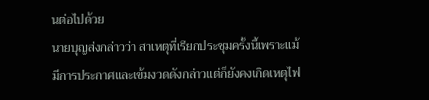นต่อไปด้วย
นายบุญส่งกล่าวว่า สาเหตุที่เรียกประชุมครั้งนี้เพราะแม้มีการประกาศและเข้มงวดดังกล่าวแต่ก็ยังคงเกิดเหตุไฟ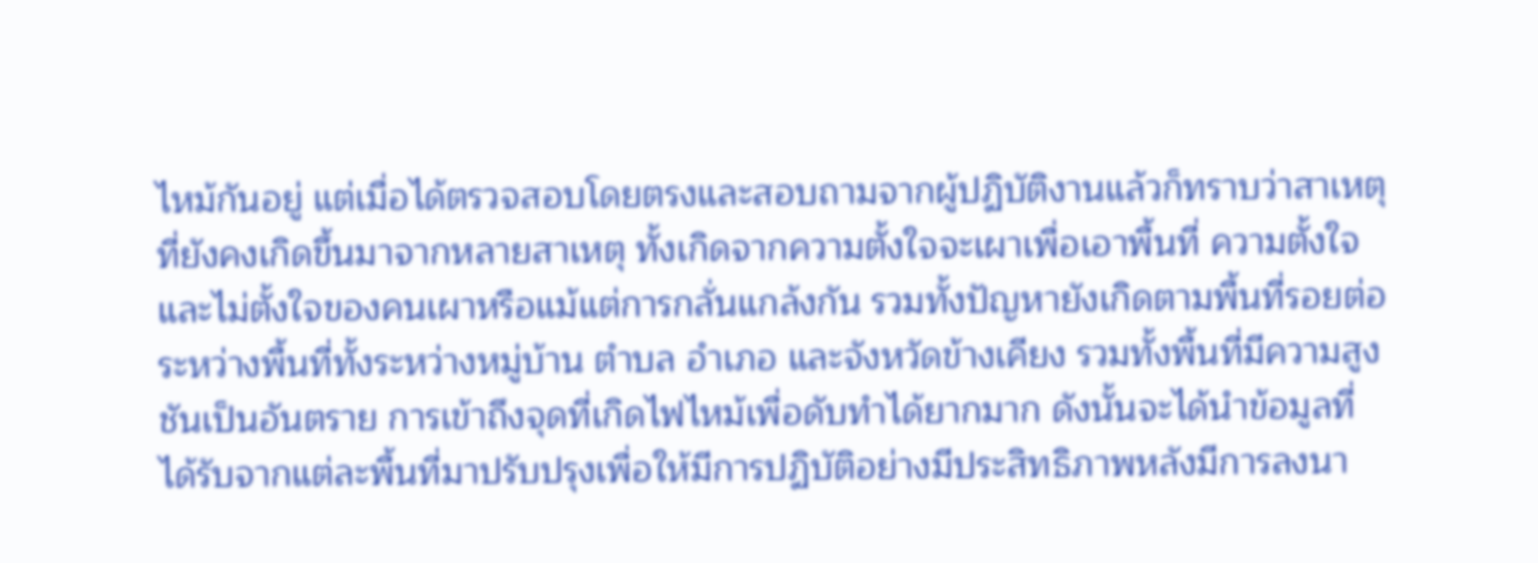ไหม้กันอยู่ แต่เมื่อได้ตรวจสอบโดยตรงและสอบถามจากผู้ปฏิบัติงานแล้วก็ทราบว่าสาเหตุที่ยังคงเกิดขึ้นมาจากหลายสาเหตุ ทั้งเกิดจากความตั้งใจจะเผาเพื่อเอาพื้นที่ ความตั้งใจและไม่ตั้งใจของคนเผาหรือแม้แต่การกลั่นแกล้งกัน รวมทั้งปัญหายังเกิดตามพื้นที่รอยต่อระหว่างพื้นที่ทั้งระหว่างหมู่บ้าน ตำบล อำเภอ และจังหวัดข้างเคียง รวมทั้งพื้นที่มีความสูงชันเป็นอันตราย การเข้าถึงจุดที่เกิดไฟไหม้เพื่อดับทำได้ยากมาก ดังนั้นจะได้นำข้อมูลที่ได้รับจากแต่ละพื้นที่มาปรับปรุงเพื่อให้มีการปฏิบัติอย่างมีประสิทธิภาพหลังมีการลงนา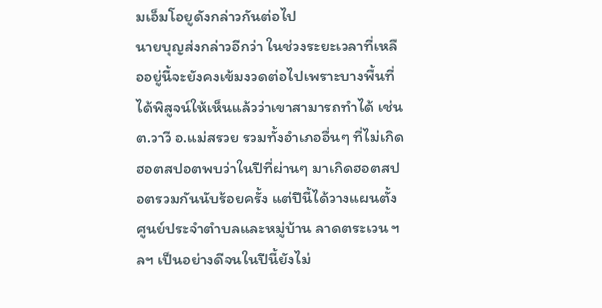มเอ็มโอยูดังกล่าวกันต่อไป
นายบุญส่งกล่าวอีกว่า ในช่วงระยะเวลาที่เหลืออยู่นี้จะยังคงเข้มงวดต่อไปเพราะบางพื้นที่ได้พิสูจน์ให้เห็นแล้วว่าเขาสามารถทำได้ เช่น ต.วาวี อ.แม่สรวย รวมทั้งอำเภออื่นๆ ที่ไม่เกิดฮอตสปอตพบว่าในปีที่ผ่านๆ มาเกิดฮอตสปอตรวมกันนับร้อยครั้ง แต่ปีนี้ได้วางแผนตั้งศูนย์ประจำตำบลและหมู่บ้าน ลาดตระเวน ฯลฯ เป็นอย่างดีจนในปีนี้ยังไม่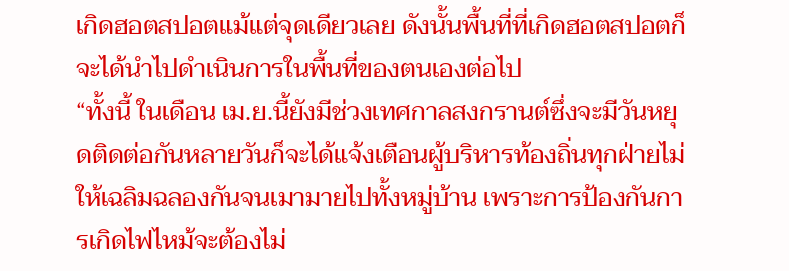เกิดฮอตสปอตแม้แต่จุดเดียวเลย ดังนั้นพื้นที่ที่เกิดฮอตสปอตก็จะได้นำไปดำเนินการในพื้นที่ของตนเองต่อไป
“ทั้งนี้ ในเดือน เม.ย.นี้ยังมีช่วงเทศกาลสงกรานต์ซึ่งจะมีวันหยุดติดต่อกันหลายวันก็จะได้แจ้งเตือนผู้บริหารท้องถิ่นทุกฝ่ายไม่ให้เฉลิมฉลองกันจนเมามายไปทั้งหมู่บ้าน เพราะการป้องกันการเกิดไฟไหม้จะต้องไม่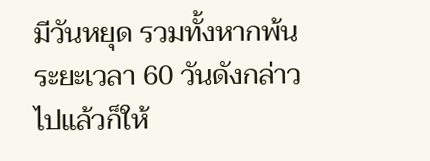มีวันหยุด รวมทั้งหากพ้นระยะเวลา 60 วันดังกล่าวไปแล้วก็ให้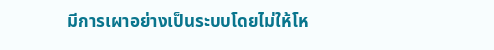มีการเผาอย่างเป็นระบบโดยไม่ให้โห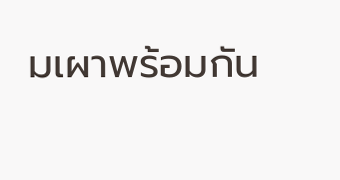มเผาพร้อมกัน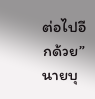ต่อไปอีกด้วย” นายบุ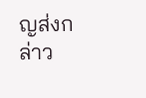ญส่งกล่าว